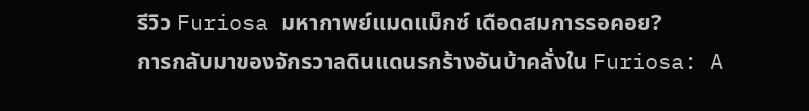รีวิว Furiosa มหากาพย์แมดแม็กซ์ เดือดสมการรอคอย?
การกลับมาของจักรวาลดินแดนรกร้างอันบ้าคลั่งใน Furiosa: A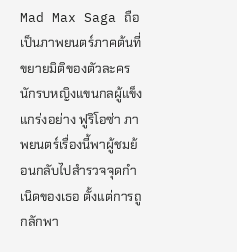Mad Max Saga ถือเป็นภาพยนตร์ภาคต้นที่ขยายมิติของตัวละครนักรบหญิงแขนกลผู้แข็งแกร่งอย่าง ฟูริโอซ่า ภาพยนตร์เรื่องนี้พาผู้ชมย้อนกลับไปสำรวจจุดกำเนิดของเธอ ตั้งแต่การถูกลักพา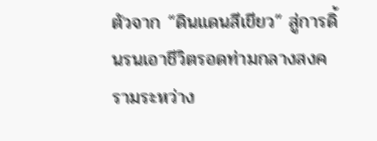ตัวจาก “ดินแดนสีเขียว” สู่การดิ้นรนเอาชีวิตรอดท่ามกลางสงครามระหว่าง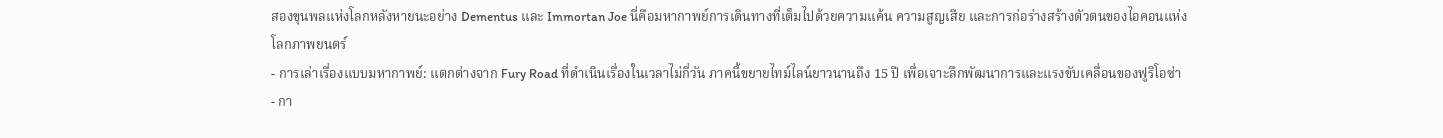สองขุนพลแห่งโลกหลังหายนะอย่าง Dementus และ Immortan Joe นี่คือมหากาพย์การเดินทางที่เต็มไปด้วยความแค้น ความสูญเสีย และการก่อร่างสร้างตัวตนของไอคอนแห่งโลกภาพยนตร์
- การเล่าเรื่องแบบมหากาพย์: แตกต่างจาก Fury Road ที่ดำเนินเรื่องในเวลาไม่กี่วัน ภาคนี้ขยายไทม์ไลน์ยาวนานถึง 15 ปี เพื่อเจาะลึกพัฒนาการและแรงขับเคลื่อนของฟูริโอซ่า
- กา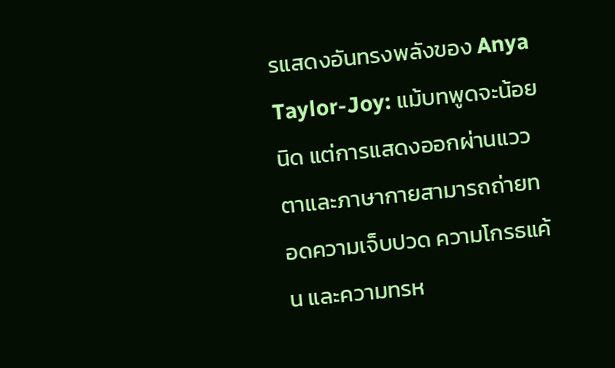รแสดงอันทรงพลังของ Anya Taylor-Joy: แม้บทพูดจะน้อยนิด แต่การแสดงออกผ่านแววตาและภาษากายสามารถถ่ายทอดความเจ็บปวด ความโกรธแค้น และความทรห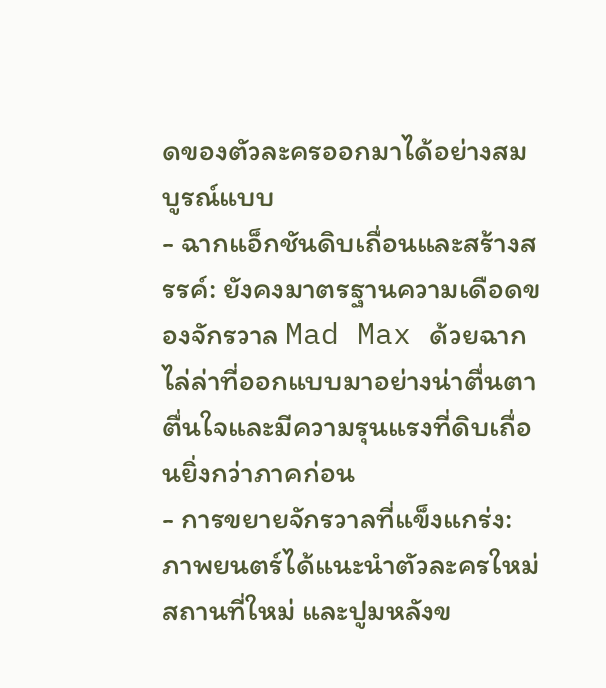ดของตัวละครออกมาได้อย่างสมบูรณ์แบบ
- ฉากแอ็กชันดิบเถื่อนและสร้างสรรค์: ยังคงมาตรฐานความเดือดของจักรวาล Mad Max ด้วยฉากไล่ล่าที่ออกแบบมาอย่างน่าตื่นตาตื่นใจและมีความรุนแรงที่ดิบเถื่อนยิ่งกว่าภาคก่อน
- การขยายจักรวาลที่แข็งแกร่ง: ภาพยนตร์ได้แนะนำตัวละครใหม่ สถานที่ใหม่ และปูมหลังข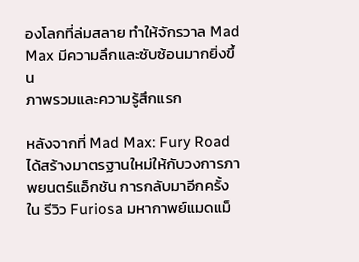องโลกที่ล่มสลาย ทำให้จักรวาล Mad Max มีความลึกและซับซ้อนมากยิ่งขึ้น
ภาพรวมและความรู้สึกแรก

หลังจากที่ Mad Max: Fury Road ได้สร้างมาตรฐานใหม่ให้กับวงการภาพยนตร์แอ็กชัน การกลับมาอีกครั้งใน รีวิว Furiosa มหากาพย์แมดแม็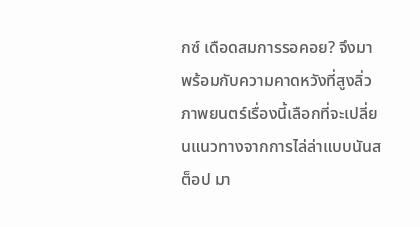กซ์ เดือดสมการรอคอย? จึงมาพร้อมกับความคาดหวังที่สูงลิ่ว ภาพยนตร์เรื่องนี้เลือกที่จะเปลี่ยนแนวทางจากการไล่ล่าแบบนันสต็อป มา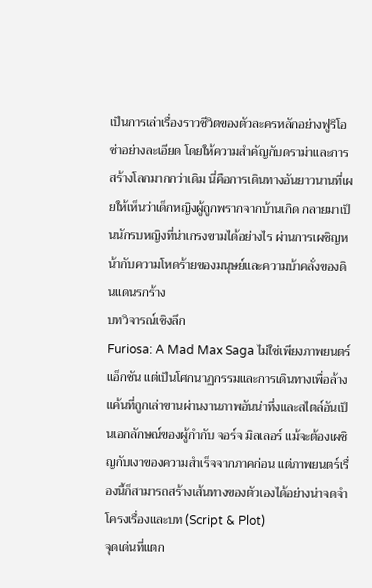เป็นการเล่าเรื่องราวชีวิตของตัวละครหลักอย่างฟูริโอซ่าอย่างละเอียด โดยให้ความสำคัญกับดราม่าและการสร้างโลกมากกว่าเดิม นี่คือการเดินทางอันยาวนานที่เผยให้เห็นว่าเด็กหญิงผู้ถูกพรากจากบ้านเกิด กลายมาเป็นนักรบหญิงที่น่าเกรงขามได้อย่างไร ผ่านการเผชิญหน้ากับความโหดร้ายของมนุษย์และความบ้าคลั่งของดินแดนรกร้าง
บทวิจารณ์เชิงลึก
Furiosa: A Mad Max Saga ไม่ใช่เพียงภาพยนตร์แอ็กชัน แต่เป็นโศกนาฏกรรมและการเดินทางเพื่อล้างแค้นที่ถูกเล่าขานผ่านงานภาพอันน่าทึ่งและสไตล์อันเป็นเอกลักษณ์ของผู้กำกับ จอร์จ มิลเลอร์ แม้จะต้องเผชิญกับเงาของความสำเร็จจากภาคก่อน แต่ภาพยนตร์เรื่องนี้ก็สามารถสร้างเส้นทางของตัวเองได้อย่างน่าจดจำ
โครงเรื่องและบท (Script & Plot)
จุดเด่นที่แตก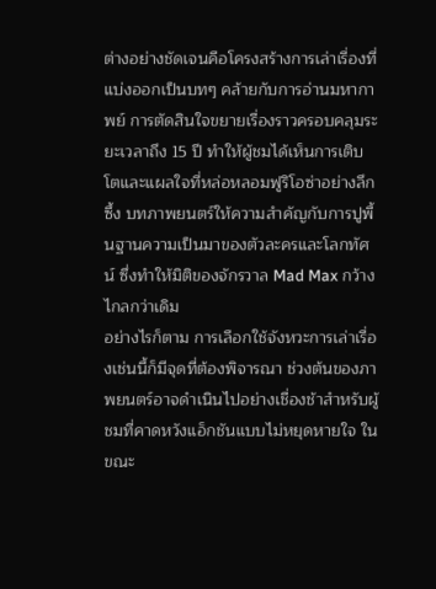ต่างอย่างชัดเจนคือโครงสร้างการเล่าเรื่องที่แบ่งออกเป็นบทๆ คล้ายกับการอ่านมหากาพย์ การตัดสินใจขยายเรื่องราวครอบคลุมระยะเวลาถึง 15 ปี ทำให้ผู้ชมได้เห็นการเติบโตและแผลใจที่หล่อหลอมฟูริโอซ่าอย่างลึกซึ้ง บทภาพยนตร์ให้ความสำคัญกับการปูพื้นฐานความเป็นมาของตัวละครและโลกทัศน์ ซึ่งทำให้มิติของจักรวาล Mad Max กว้างไกลกว่าเดิม
อย่างไรก็ตาม การเลือกใช้จังหวะการเล่าเรื่องเช่นนี้ก็มีจุดที่ต้องพิจารณา ช่วงต้นของภาพยนตร์อาจดำเนินไปอย่างเชื่องช้าสำหรับผู้ชมที่คาดหวังแอ็กชันแบบไม่หยุดหายใจ ในขณะ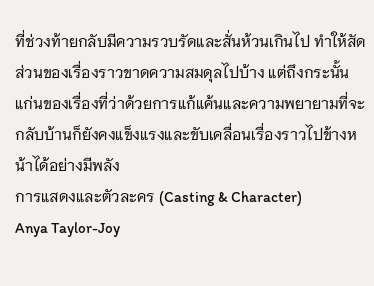ที่ช่วงท้ายกลับมีความรวบรัดและสั่นห้วนเกินไป ทำให้สัดส่วนของเรื่องราวขาดความสมดุลไปบ้าง แต่ถึงกระนั้น แก่นของเรื่องที่ว่าด้วยการแก้แค้นและความพยายามที่จะกลับบ้านก็ยังคงแข็งแรงและขับเคลื่อนเรื่องราวไปข้างหน้าได้อย่างมีพลัง
การแสดงและตัวละคร (Casting & Character)
Anya Taylor-Joy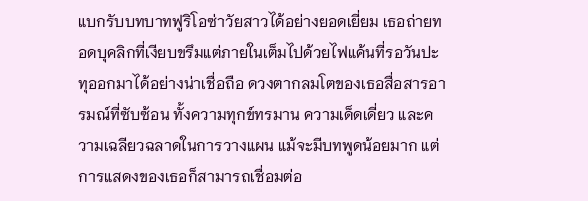แบกรับบทบาทฟูริโอซ่าวัยสาวได้อย่างยอดเยี่ยม เธอถ่ายทอดบุคลิกที่เงียบขรึมแต่ภายในเต็มไปด้วยไฟแค้นที่รอวันปะทุออกมาได้อย่างน่าเชื่อถือ ดวงตากลมโตของเธอสื่อสารอารมณ์ที่ซับซ้อน ทั้งความทุกข์ทรมาน ความเด็ดเดี่ยว และความเฉลียวฉลาดในการวางแผน แม้จะมีบทพูดน้อยมาก แต่การแสดงของเธอก็สามารถเชื่อมต่อ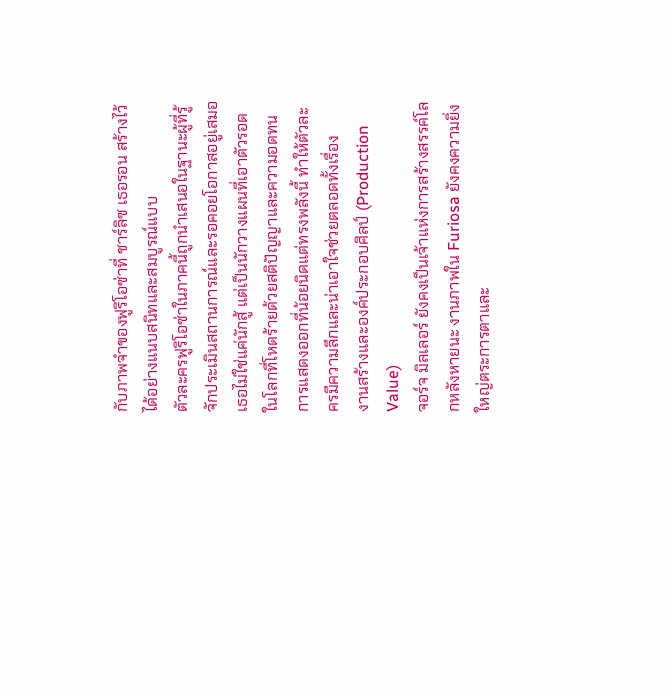กับภาพจำของฟูริโอซ่าที่ ชาร์ลิซ เธอรอน สร้างไว้ได้อย่างแนบสนิทและสมบูรณ์แบบ
ตัวละครฟูริโอซ่าในภาคนี้ถูกนำเสนอในฐานะผู้ที่รู้จักประเมินสถานการณ์และรอคอยโอกาสอยู่เสมอ เธอไม่ใช่แค่นักสู้ แต่เป็นนักวางแผนที่เอาตัวรอดในโลกที่โหดร้ายด้วยสติปัญญาและความอดทน การแสดงออกที่น้อยนิดแต่ทรงพลังนี้ ทำให้ตัวละครมีความลึกและน่าเอาใจช่วยตลอดทั้งเรื่อง
งานสร้างและองค์ประกอบศิลป์ (Production Value)
จอร์จ มิลเลอร์ ยังคงเป็นเจ้าแห่งการสร้างสรรค์โลกหลังหายนะ งานภาพใน Furiosa ยังคงความยิ่งใหญ่ตระการตาและ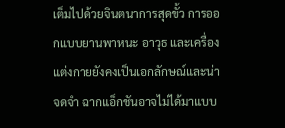เต็มไปด้วยจินตนาการสุดขั้ว การออกแบบยานพาหนะ อาวุธ และเครื่องแต่งกายยังคงเป็นเอกลักษณ์และน่าจดจำ ฉากแอ็กชันอาจไม่ได้มาแบบ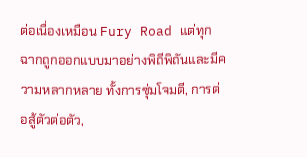ต่อเนื่องเหมือน Fury Road แต่ทุกฉากถูกออกแบบมาอย่างพิถีพิถันและมีความหลากหลาย ทั้งการซุ่มโจมตี, การต่อสู้ตัวต่อตัว,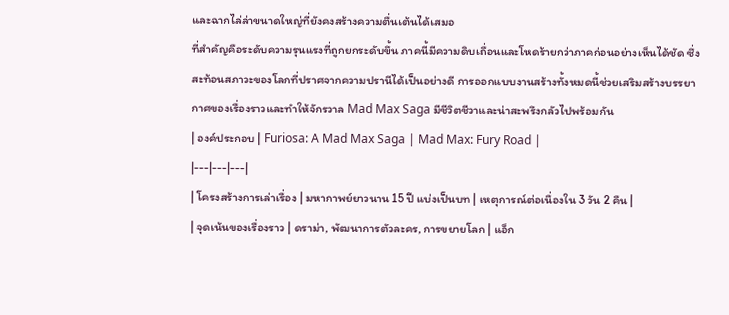และฉากไล่ล่าขนาดใหญ่ที่ยังคงสร้างความตื่นเต้นได้เสมอ
ที่สำคัญคือระดับความรุนแรงที่ถูกยกระดับขึ้น ภาคนี้มีความดิบเถื่อนและโหดร้ายกว่าภาคก่อนอย่างเห็นได้ชัด ซึ่งสะท้อนสภาวะของโลกที่ปราศจากความปรานีได้เป็นอย่างดี การออกแบบงานสร้างทั้งหมดนี้ช่วยเสริมสร้างบรรยากาศของเรื่องราวและทำให้จักรวาล Mad Max Saga มีชีวิตชีวาและน่าสะพรึงกลัวไปพร้อมกัน
| องค์ประกอบ | Furiosa: A Mad Max Saga | Mad Max: Fury Road |
|---|---|---|
| โครงสร้างการเล่าเรื่อง | มหากาพย์ยาวนาน 15 ปี แบ่งเป็นบท | เหตุการณ์ต่อเนื่องใน 3 วัน 2 คืน |
| จุดเน้นของเรื่องราว | ดราม่า, พัฒนาการตัวละคร, การขยายโลก | แอ็ก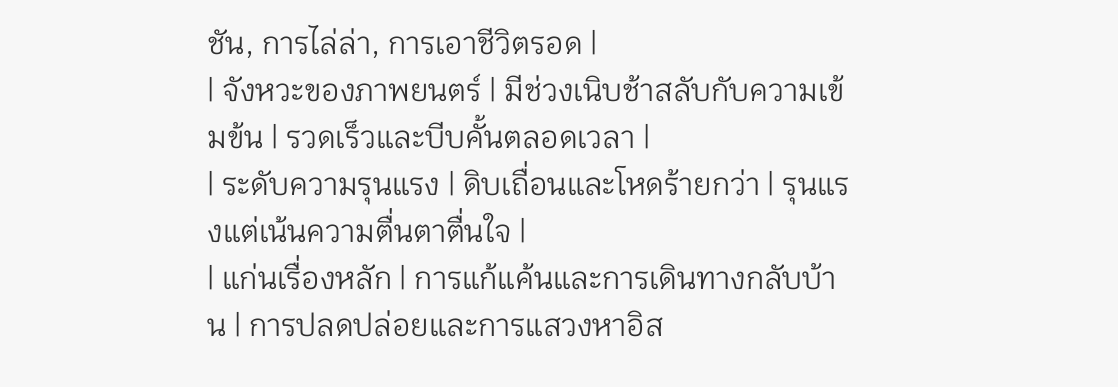ชัน, การไล่ล่า, การเอาชีวิตรอด |
| จังหวะของภาพยนตร์ | มีช่วงเนิบช้าสลับกับความเข้มข้น | รวดเร็วและบีบคั้นตลอดเวลา |
| ระดับความรุนแรง | ดิบเถื่อนและโหดร้ายกว่า | รุนแรงแต่เน้นความตื่นตาตื่นใจ |
| แก่นเรื่องหลัก | การแก้แค้นและการเดินทางกลับบ้าน | การปลดปล่อยและการแสวงหาอิส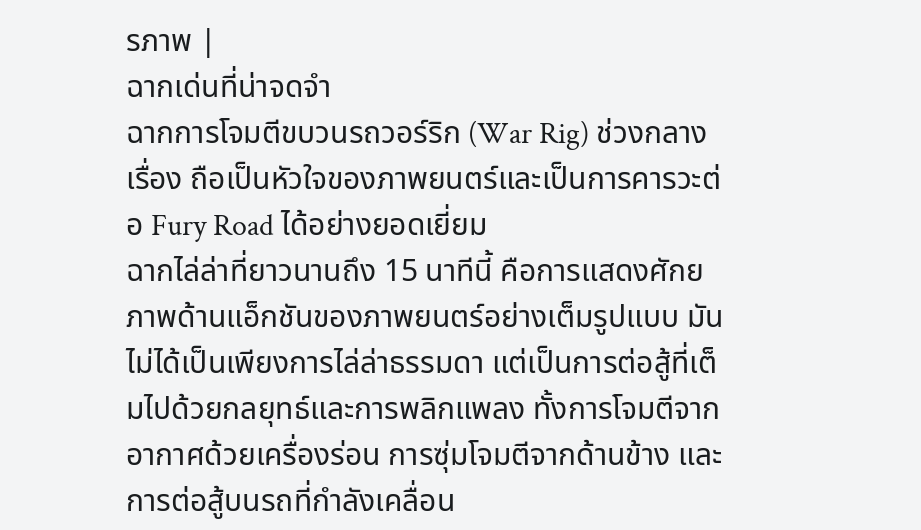รภาพ |
ฉากเด่นที่น่าจดจำ
ฉากการโจมตีขบวนรถวอร์ริก (War Rig) ช่วงกลางเรื่อง ถือเป็นหัวใจของภาพยนตร์และเป็นการคารวะต่อ Fury Road ได้อย่างยอดเยี่ยม
ฉากไล่ล่าที่ยาวนานถึง 15 นาทีนี้ คือการแสดงศักยภาพด้านแอ็กชันของภาพยนตร์อย่างเต็มรูปแบบ มันไม่ได้เป็นเพียงการไล่ล่าธรรมดา แต่เป็นการต่อสู้ที่เต็มไปด้วยกลยุทธ์และการพลิกแพลง ทั้งการโจมตีจากอากาศด้วยเครื่องร่อน การซุ่มโจมตีจากด้านข้าง และการต่อสู้บนรถที่กำลังเคลื่อน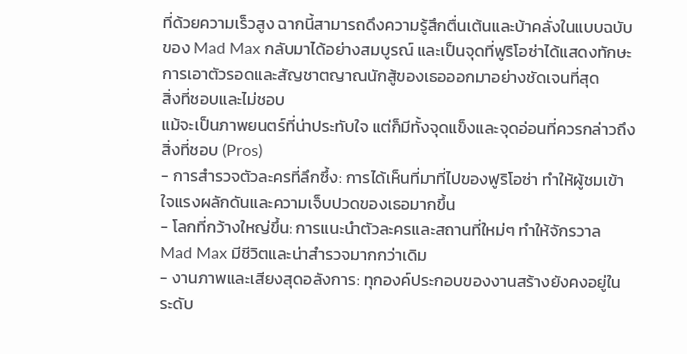ที่ด้วยความเร็วสูง ฉากนี้สามารถดึงความรู้สึกตื่นเต้นและบ้าคลั่งในแบบฉบับของ Mad Max กลับมาได้อย่างสมบูรณ์ และเป็นจุดที่ฟูริโอซ่าได้แสดงทักษะการเอาตัวรอดและสัญชาตญาณนักสู้ของเธอออกมาอย่างชัดเจนที่สุด
สิ่งที่ชอบและไม่ชอบ
แม้จะเป็นภาพยนตร์ที่น่าประทับใจ แต่ก็มีทั้งจุดแข็งและจุดอ่อนที่ควรกล่าวถึง
สิ่งที่ชอบ (Pros)
- การสำรวจตัวละครที่ลึกซึ้ง: การได้เห็นที่มาที่ไปของฟูริโอซ่า ทำให้ผู้ชมเข้าใจแรงผลักดันและความเจ็บปวดของเธอมากขึ้น
- โลกที่กว้างใหญ่ขึ้น: การแนะนำตัวละครและสถานที่ใหม่ๆ ทำให้จักรวาล Mad Max มีชีวิตและน่าสำรวจมากกว่าเดิม
- งานภาพและเสียงสุดอลังการ: ทุกองค์ประกอบของงานสร้างยังคงอยู่ในระดับ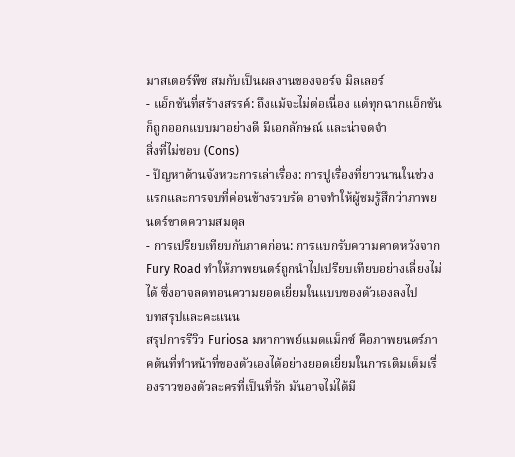มาสเตอร์พีซ สมกับเป็นผลงานของจอร์จ มิลเลอร์
- แอ็กชันที่สร้างสรรค์: ถึงแม้จะไม่ต่อเนื่อง แต่ทุกฉากแอ็กชันก็ถูกออกแบบมาอย่างดี มีเอกลักษณ์ และน่าจดจำ
สิ่งที่ไม่ชอบ (Cons)
- ปัญหาด้านจังหวะการเล่าเรื่อง: การปูเรื่องที่ยาวนานในช่วงแรกและการจบที่ค่อนข้างรวบรัด อาจทำให้ผู้ชมรู้สึกว่าภาพยนตร์ขาดความสมดุล
- การเปรียบเทียบกับภาคก่อน: การแบกรับความคาดหวังจาก Fury Road ทำให้ภาพยนตร์ถูกนำไปเปรียบเทียบอย่างเลี่ยงไม่ได้ ซึ่งอาจลดทอนความยอดเยี่ยมในแบบของตัวเองลงไป
บทสรุปและคะแนน
สรุปการรีวิว Furiosa มหากาพย์แมดแม็กซ์ คือภาพยนตร์ภาคต้นที่ทำหน้าที่ของตัวเองได้อย่างยอดเยี่ยมในการเติมเต็มเรื่องราวของตัวละครที่เป็นที่รัก มันอาจไม่ได้มี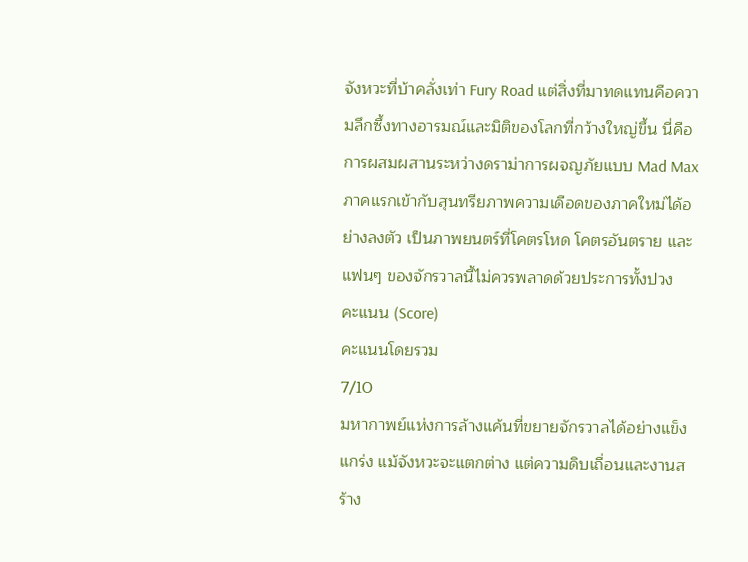จังหวะที่บ้าคลั่งเท่า Fury Road แต่สิ่งที่มาทดแทนคือความลึกซึ้งทางอารมณ์และมิติของโลกที่กว้างใหญ่ขึ้น นี่คือการผสมผสานระหว่างดราม่าการผจญภัยแบบ Mad Max ภาคแรกเข้ากับสุนทรียภาพความเดือดของภาคใหม่ได้อย่างลงตัว เป็นภาพยนตร์ที่โคตรโหด โคตรอันตราย และแฟนๆ ของจักรวาลนี้ไม่ควรพลาดด้วยประการทั้งปวง
คะแนน (Score)
คะแนนโดยรวม
7/10
มหากาพย์แห่งการล้างแค้นที่ขยายจักรวาลได้อย่างแข็งแกร่ง แม้จังหวะจะแตกต่าง แต่ความดิบเถื่อนและงานสร้าง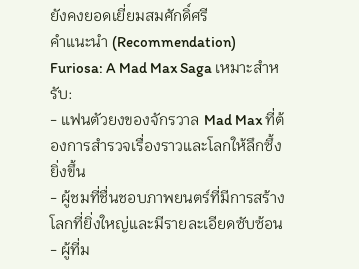ยังคงยอดเยี่ยมสมศักดิ์ศรี
คำแนะนำ (Recommendation)
Furiosa: A Mad Max Saga เหมาะสำหรับ:
- แฟนตัวยงของจักรวาล Mad Max ที่ต้องการสำรวจเรื่องราวและโลกให้ลึกซึ้งยิ่งขึ้น
- ผู้ชมที่ชื่นชอบภาพยนตร์ที่มีการสร้างโลกที่ยิ่งใหญ่และมีรายละเอียดซับซ้อน
- ผู้ที่ม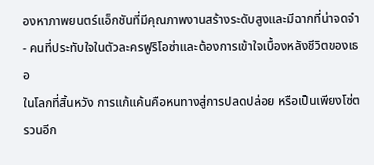องหาภาพยนตร์แอ็กชันที่มีคุณภาพงานสร้างระดับสูงและมีฉากที่น่าจดจำ
- คนที่ประทับใจในตัวละครฟูริโอซ่าและต้องการเข้าใจเบื้องหลังชีวิตของเธอ
ในโลกที่สิ้นหวัง การแก้แค้นคือหนทางสู่การปลดปล่อย หรือเป็นเพียงโซ่ตรวนอีก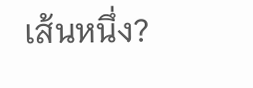เส้นหนึ่ง?